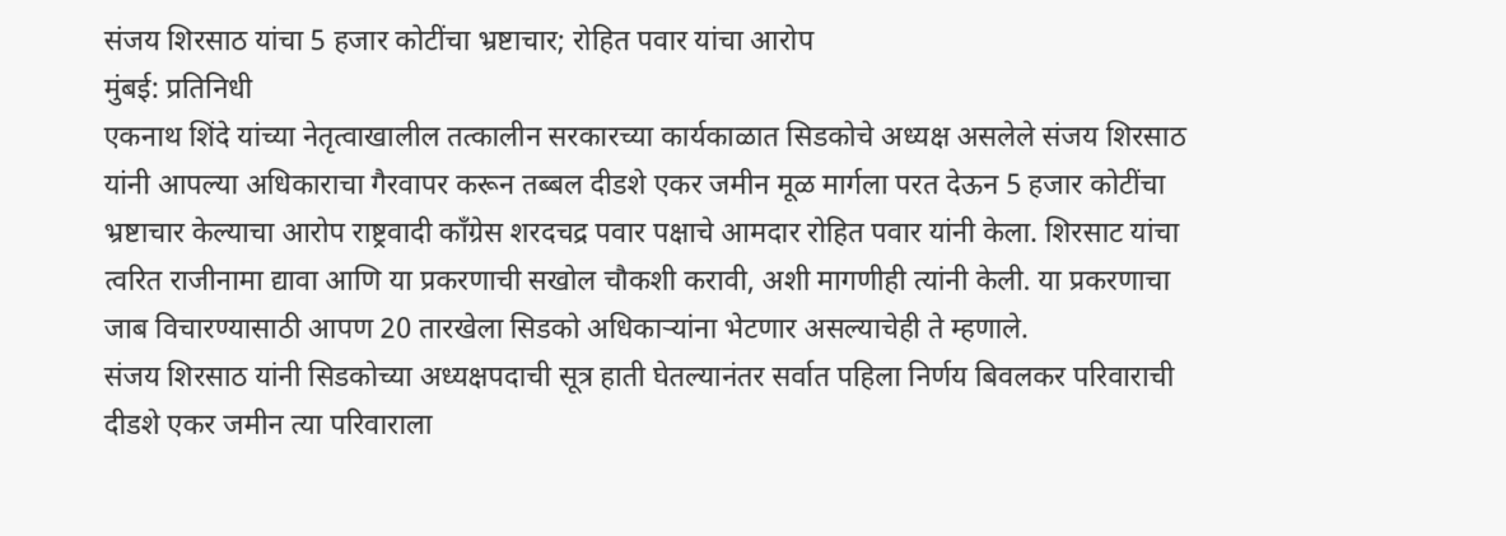संजय शिरसाठ यांचा 5 हजार कोटींचा भ्रष्टाचार; रोहित पवार यांचा आरोप
मुंबई: प्रतिनिधी
एकनाथ शिंदे यांच्या नेतृत्वाखालील तत्कालीन सरकारच्या कार्यकाळात सिडकोचे अध्यक्ष असलेले संजय शिरसाठ यांनी आपल्या अधिकाराचा गैरवापर करून तब्बल दीडशे एकर जमीन मूळ मार्गला परत देऊन 5 हजार कोटींचा भ्रष्टाचार केल्याचा आरोप राष्ट्रवादी काँग्रेस शरदचद्र पवार पक्षाचे आमदार रोहित पवार यांनी केला. शिरसाट यांचा त्वरित राजीनामा द्यावा आणि या प्रकरणाची सखोल चौकशी करावी, अशी मागणीही त्यांनी केली. या प्रकरणाचा जाब विचारण्यासाठी आपण 20 तारखेला सिडको अधिकाऱ्यांना भेटणार असल्याचेही ते म्हणाले.
संजय शिरसाठ यांनी सिडकोच्या अध्यक्षपदाची सूत्र हाती घेतल्यानंतर सर्वात पहिला निर्णय बिवलकर परिवाराची दीडशे एकर जमीन त्या परिवाराला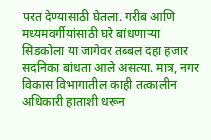परत देण्यासाठी घेतला. गरीब आणि मध्यमवर्गीयांसाठी घरे बांधणाऱ्या सिडकोला या जागेवर तब्बल दहा हजार सदनिका बांधता आले असत्या. मात्र, नगर विकास विभागातील काही तत्कालीन अधिकारी हाताशी धरून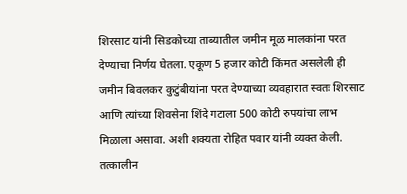शिरसाट यांनी सिडकोच्या ताब्यातील जमीन मूळ मालकांना परत देण्याचा निर्णय घेतला. एकूण 5 हजार कोटी किंमत असलेली ही जमीन बिवलकर कुटुंबीयांना परत देण्याच्या व्यवहारात स्वतः शिरसाट आणि त्यांच्या शिवसेना शिंदे गटाला 500 कोटी रुपयांचा लाभ मिळाला असावा. अशी शक्यता रोहित पवार यांनी व्यक्त केली. तत्कालीन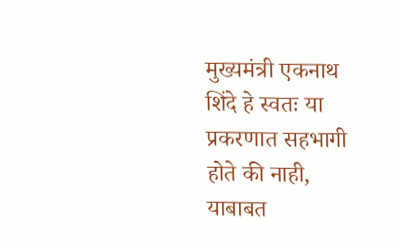मुख्यमंत्री एकनाथ शिंदे हे स्वतः या प्रकरणात सहभागी होते की नाही, याबाबत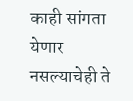काही सांगता येणार नसल्याचेही ते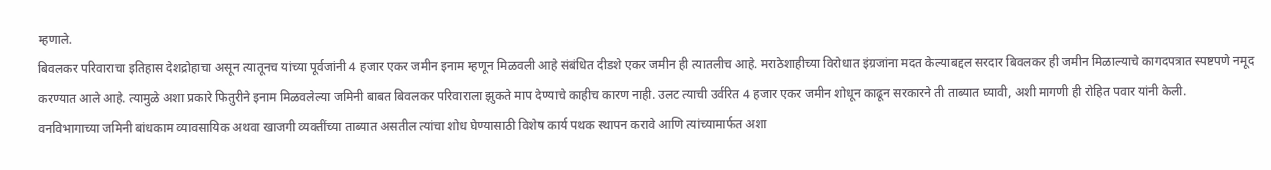म्हणाले.
बिवलकर परिवाराचा इतिहास देशद्रोहाचा असून त्यातूनच यांच्या पूर्वजांनी 4 हजार एकर जमीन इनाम म्हणून मिळवली आहे संबंधित दीडशे एकर जमीन ही त्यातलीच आहे. मराठेशाहीच्या विरोधात इंग्रजांना मदत केल्याबद्दल सरदार बिवलकर ही जमीन मिळाल्याचे कागदपत्रात स्पष्टपणे नमूद करण्यात आले आहे. त्यामुळे अशा प्रकारे फितुरीने इनाम मिळवलेल्या जमिनी बाबत बिवलकर परिवाराला झुकते माप देण्याचे काहीच कारण नाही. उलट त्याची उर्वरित 4 हजार एकर जमीन शोधून काढून सरकारने ती ताब्यात घ्यावी, अशी मागणी ही रोहित पवार यांनी केली.
वनविभागाच्या जमिनी बांधकाम व्यावसायिक अथवा खाजगी व्यक्तींच्या ताब्यात असतील त्यांचा शोध घेण्यासाठी विशेष कार्य पथक स्थापन करावे आणि त्यांच्यामार्फत अशा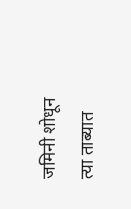जमिनी शोधून त्या ताब्यात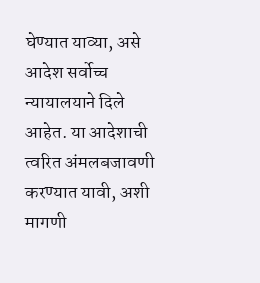घेण्यात याव्या, असे आदेश सर्वोच्च न्यायालयाने दिले आहेत. या आदेशाची त्वरित अंमलबजावणी करण्यात यावी, अशी मागणी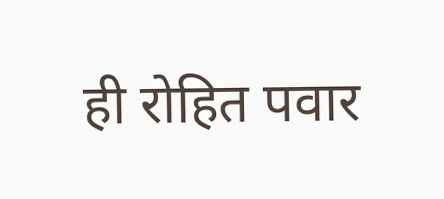ही रोहित पवार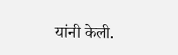यांनी केली.